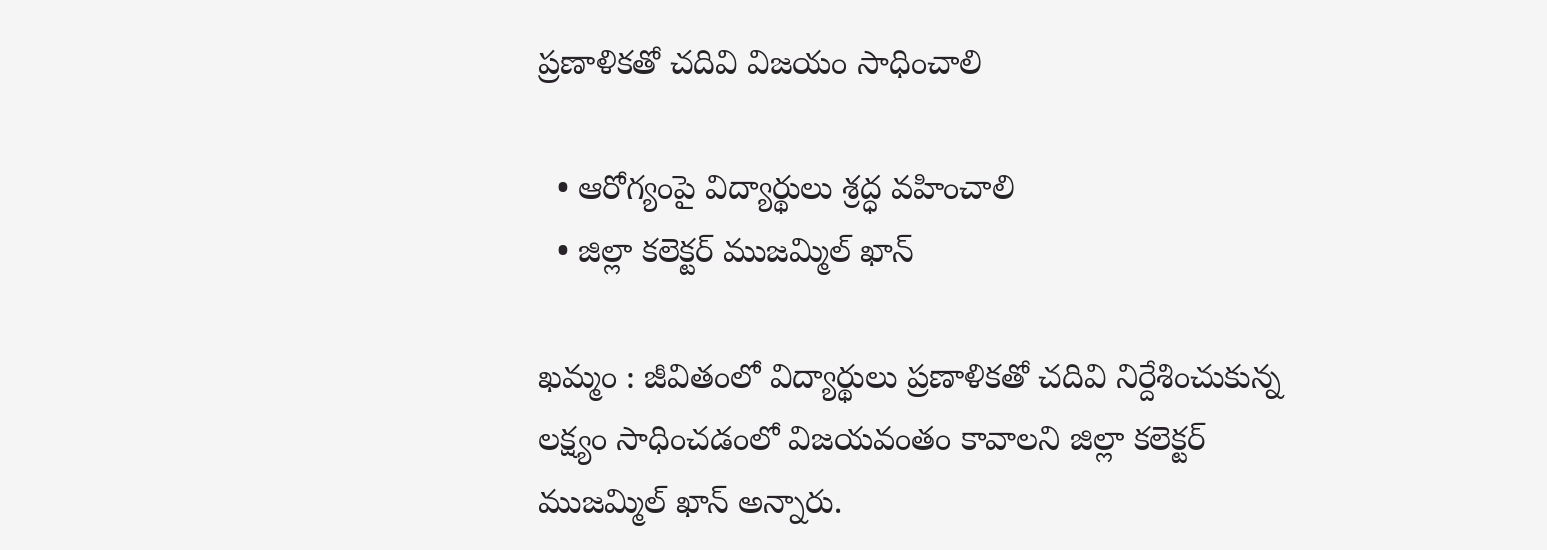ప్రణాళికతో చదివి విజయం సాధించాలి

  • ఆరోగ్యంపై విద్యార్థులు శ్రద్ధ వహించాలి
  • జిల్లా కలెక్టర్‌ ముజమ్మిల్‌ ఖాన్‌

ఖమ్మం : జీవితంలో విద్యార్థులు ప్రణాళికతో చదివి నిర్దేశించుకున్న లక్ష్యం సాధించడంలో విజయవంతం కావాలని జిల్లా కలెక్టర్‌ ముజమ్మిల్‌ ఖాన్‌ అన్నారు.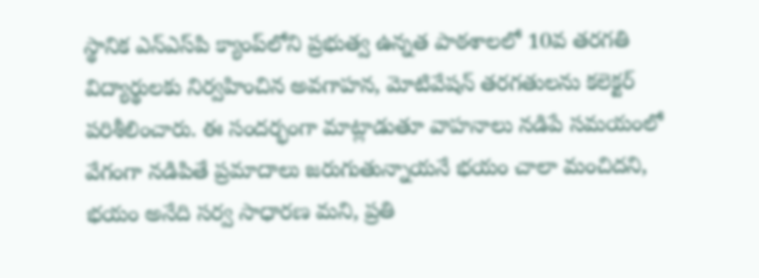స్థానిక ఎన్‌ఎస్‌పి క్యాంప్‌లోని ప్రభుత్వ ఉన్నత పాఠశాలలో 10వ తరగతి విద్యార్థులకు నిర్వహించిన అవగాహన, మోటివేషన్‌ తరగతులను కలెక్టర్‌ పరిశీలించారు. ఈ సందర్భంగా మాట్లాడుతూ వాహనాలు నడిపే సమయంలో వేగంగా నడిపితే ప్రమాదాలు జరుగుతున్నాయనే భయం చాలా మంచిదని, భయం అనేది సర్వ సాధారణ మని, ప్రతి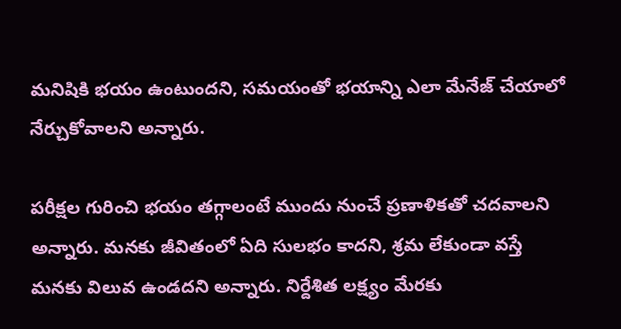మనిషికి భయం ఉంటుందని, సమయంతో భయాన్ని ఎలా మేనేజ్‌ చేయాలో నేర్చుకోవాలని అన్నారు.

పరీక్షల గురించి భయం తగ్గాలంటే ముందు నుంచే ప్రణాళికతో చదవాలని అన్నారు. మనకు జీవితంలో ఏది సులభం కాదని, శ్రమ లేకుండా వస్తే మనకు విలువ ఉండదని అన్నారు. నిర్దేశిత లక్ష్యం మేరకు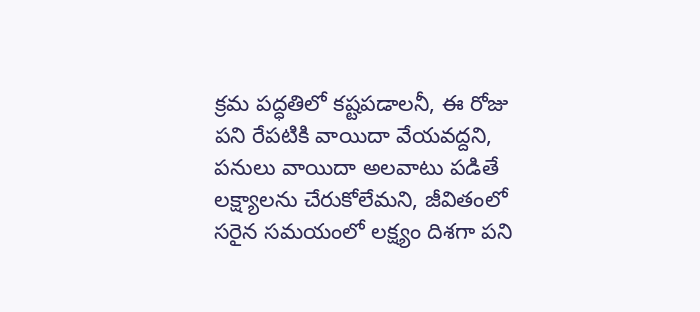క్రమ పద్ధతిలో కష్టపడాలనీ, ఈ రోజు పని రేపటికి వాయిదా వేయవద్దని, పనులు వాయిదా అలవాటు పడితే లక్ష్యాలను చేరుకోలేమని, జీవితంలో సరైన సమయంలో లక్ష్యం దిశగా పని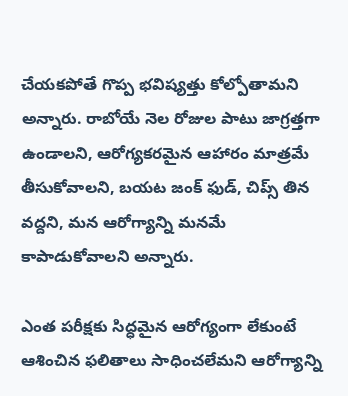చేయకపోతే గొప్ప భవిష్యత్తు కోల్పోతామని అన్నారు. రాబోయే నెల రోజుల పాటు జాగ్రత్తగా ఉండాలని, ఆరోగ్యకరమైన ఆహారం మాత్రమే తీసుకోవాలని, బయట జంక్‌ ఫుడ్‌, చిప్స్‌ తిన వద్దని, మన ఆరోగ్యాన్ని మనమే కాపాడుకోవాలని అన్నారు.

ఎంత పరీక్షకు సిద్ధమైన ఆరోగ్యంగా లేకుంటే ఆశించిన ఫలితాలు సాధించలేమని ఆరోగ్యాన్ని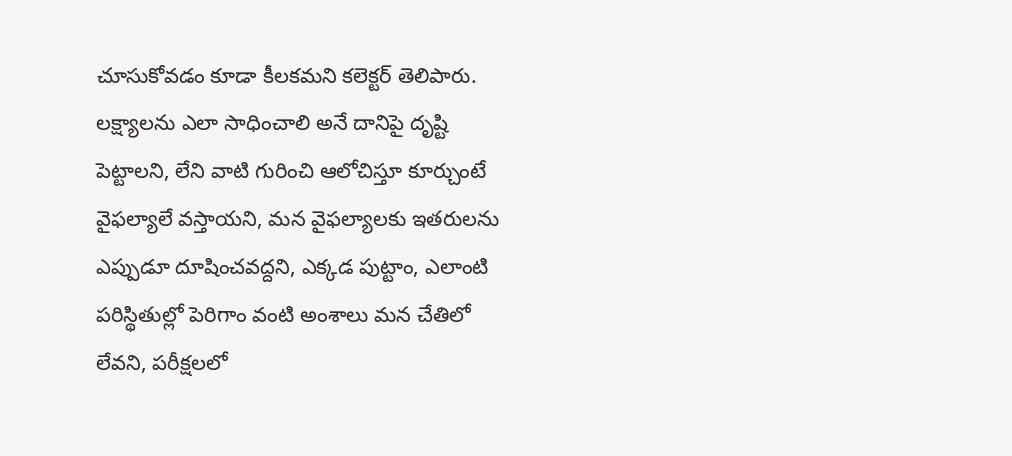చూసుకోవడం కూడా కీలకమని కలెక్టర్‌ తెలిపారు. లక్ష్యాలను ఎలా సాధించాలి అనే దానిపై దృష్టి పెట్టాలని, లేని వాటి గురించి ఆలోచిస్తూ కూర్చుంటే వైఫల్యాలే వస్తాయని, మన వైఫల్యాలకు ఇతరులను ఎప్పుడూ దూషించవద్దని, ఎక్కడ పుట్టాం, ఎలాంటి పరిస్థితుల్లో పెరిగాం వంటి అంశాలు మన చేతిలో లేవని, పరీక్షలలో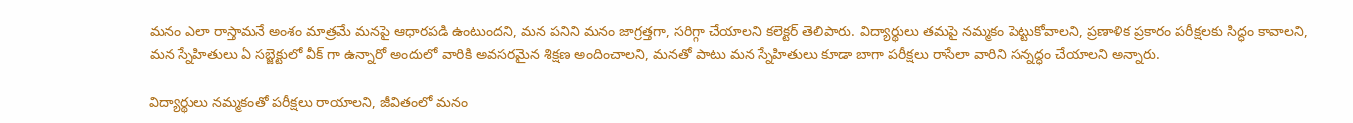మనం ఎలా రాస్తామనే అంశం మాత్రమే మనపై ఆధారపడి ఉంటుందని, మన పనిని మనం జాగ్రత్తగా, సరిగ్గా చేయాలని కలెక్టర్‌ తెలిపారు. విద్యార్థులు తమపై నమ్మకం పెట్టుకోవాలని, ప్రణాళిక ప్రకారం పరీక్షలకు సిద్ధం కావాలని, మన స్నేహితులు ఏ సబ్జెక్టులో వీక్‌ గా ఉన్నారో అందులో వారికి అవసరమైన శిక్షణ అందించాలని, మనతో పాటు మన స్నేహితులు కూడా బాగా పరీక్షలు రాసేలా వారిని సన్నద్ధం చేయాలని అన్నారు.

విద్యార్థులు నమ్మకంతో పరీక్షలు రాయాలని, జీవితంలో మనం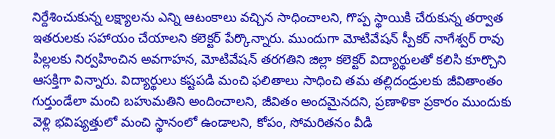నిర్దేశించుకున్న లక్ష్యాలను ఎన్ని ఆటంకాలు వచ్చిన సాధించాలని, గొప్ప స్థాయికి చేరుకున్న తర్వాత ఇతరులకు సహాయం చేయాలని కలెక్టర్‌ పేర్కొన్నారు. ముందుగా మోటివేషన్‌ స్పీకర్‌ నాగేశ్వర్‌ రావు పిల్లలకు నిర్వహించిన అవగాహన, మోటివేషన్‌ తరగతిని జిల్లా కలెక్టర్‌ విద్యార్థులతో కలిసి కూర్చొని ఆసక్తిగా విన్నారు. విద్యార్థులు కష్టపడి మంచి ఫలితాలు సాధించి తమ తల్లిదండ్రులకు జీవితాంతం గుర్తుండేలా మంచి బహుమతిని అందించాలని, జీవితం అందమైనదని, ప్రణాళికా ప్రకారం ముందుకు వెళ్లి భవిష్యత్తులో మంచి స్థానంలో ఉండాలని, కోపం, సోమరితనం వీడి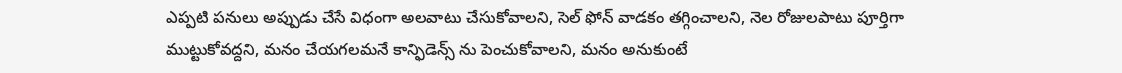ఎప్పటి పనులు అప్పుడు చేసే విధంగా అలవాటు చేసుకోవాలని, సెల్‌ ఫోన్‌ వాడకం తగ్గించాలని, నెల రోజులపాటు పూర్తిగా ముట్టుకోవద్దని, మనం చేయగలమనే కాన్ఫిడెన్స్‌ ను పెంచుకోవాలని, మనం అనుకుంటే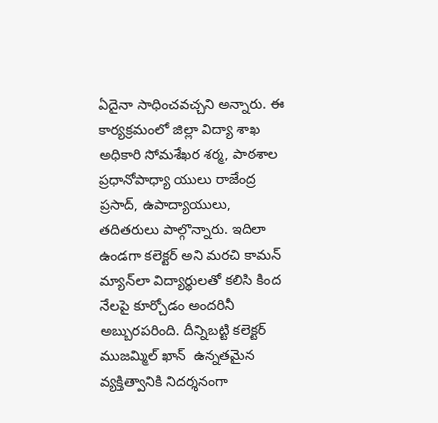ఏదైనా సాధించవచ్చని అన్నారు. ఈ కార్యక్రమంలో జిల్లా విద్యా శాఖ అధికారి సోమశేఖర శర్మ, పాఠశాల ప్రధానోపాధ్యా యులు రాజేంద్ర ప్రసాద్‌, ఉపాద్యాయులు, తదితరులు పాల్గొన్నారు. ఇదిలా ఉండగా కలెక్టర్‌ అని మరచి కామన్‌ మ్యాన్‌లా విద్యార్థులతో కలిసి కింద నేలపై కూర్చోడం అందరినీ అబ్బురపరింది. దీన్నిబట్టి కలెక్టర్‌ ముజమ్మిల్‌ ఖాన్‌  ఉన్నతమైన వ్యక్తిత్వానికి నిదర్శనంగా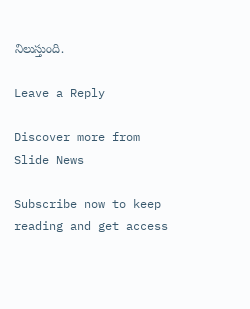నిలుస్తుంది.

Leave a Reply

Discover more from Slide News

Subscribe now to keep reading and get access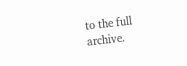to the full archive.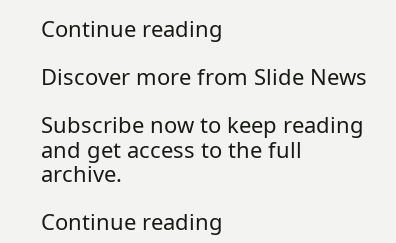Continue reading

Discover more from Slide News

Subscribe now to keep reading and get access to the full archive.

Continue reading